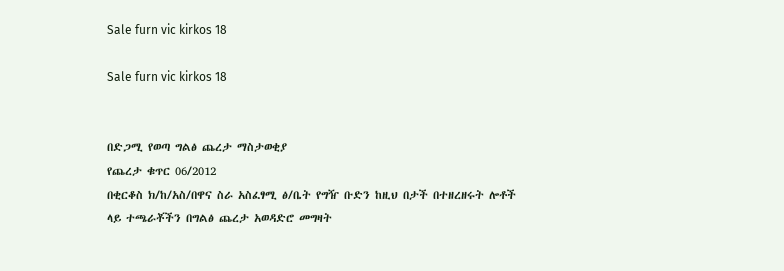Sale furn vic kirkos 18

Sale furn vic kirkos 18


በድጋሚ የወጣ ግልፅ ጨረታ ማስታወቂያ
የጨረታ ቁጥር 06/2012
በቂርቆስ ክ/ከ/አስ/በዋና ስራ አስፈፃሚ ፅ/ቤት የግዥ ቡድን ከዚህ በታች በተዘረዘሩት ሎቶች ላይ ተጫራቾችን በግልፅ ጨረታ አወዳድሮ መግዛት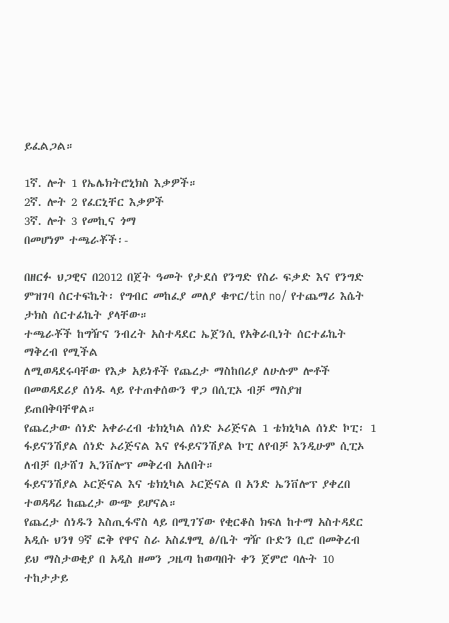ይፈልጋል።

1ኛ. ሎት 1 የኤሌክትሮኒክስ እቃዎች።
2ኛ. ሎት 2 የፈርኒቸር እቃዎች
3ኛ. ሎት 3 የመኪና ጎማ
በመሆነም ተጫራቾች፡-

በዘርፉ ህጋዊና በ2012 በጀት ዓመት የታደሰ የንግድ የስራ ፍቃድ እና የንግድ ምዝገባ ሰርተፍኬት፡ የግብር መከፈያ መለያ ቁጥር/tin no/ የተጨማሪ እሴት ታክስ ሰርተፊኬት ያላቸው።
ተጫራቾች ከግዥና ንብረት አስተዳደር ኤጀንሲ የአቅራቢነት ሰርተፊኬት ማቅረብ የሚችል
ለሚወዳደሩባቸው የእቃ አይነቶች የጨረታ ማስከበሪያ ለሁሉም ሎቶች በመወዳደሪያ ሰነዱ ላይ የተጠቀሰውን ዋጋ በሲፒኦ ብቻ ማስያዝ ይጠበቅባቸዋል።
የጨረታው ሰነድ አቀራረብ ቴክኒካል ሰነድ ኦሪጅናል 1 ቴክኒካል ሰነድ ኮፒ፡ 1 ፋይናንሽያል ሰነድ ኦሪጅናል እና የፋይናንሽያል ኮፒ ለየብቻ እንዲሁም ሲፒኦ ለብቻ በታሸገ ኢንቨሎፕ መቅረብ አለበት።
ፋይናንሽያል ኦርጅናል እና ቴክኒካል ኦርጅናል በ አንድ ኤንቨሎፕ ያቀረበ ተወዳዳሪ ከጨረታ ውጭ ይሆናል።
የጨረታ ሰነዱን እስጢፋኖስ ላይ በሚገኘው የቂርቆስ ክፍለ ከተማ አስተዳደር አዲሱ ህንፃ 9ኛ ፎቅ የዋና ስራ አስፈፃሚ ፅ/ቤት ግዥ ቡድን ቢሮ በመቅረብ ይህ ማስታወቂያ በ አዲስ ዘመን ጋዜጣ ከወጣበት ቀን ጀምሮ ባሉት 10 ተከታታይ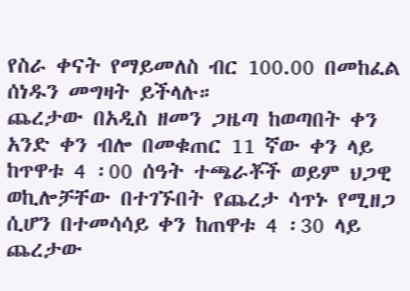የስራ ቀናት የማይመለስ ብር 100.00 በመከፈል ሰነዱን መግዛት ይችላሉ።
ጨረታው በአዲስ ዘመን ጋዜጣ ከወጣበት ቀን አንድ ቀን ብሎ በመቁጠር 11 ኛው ቀን ላይ ከጥዋቱ 4 ፡00 ሰዓት ተጫራቾች ወይም ህጋዊ ወኪሎቻቸው በተገኙበት የጨረታ ሳጥኑ የሚዘጋ ሲሆን በተመሳሳይ ቀን ከጠዋቱ 4 ፡30 ላይ ጨረታው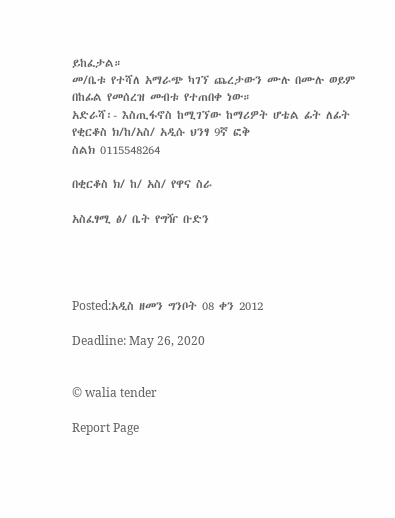ይከፈታል።
መ/ቤቱ የተሻለ አማራጭ ካገኘ ጨረታውን ሙሉ በሙሉ ወይም በከፊል የመሰረዝ መብቱ የተጠበቀ ነው።
አድራሻ፡- እስጢፋኖስ ከሚገኘው ከማሪዎት ሆቴል ፊት ለፊት የቂርቆስ ክ/ከ/አስ/ አዲሱ ህንፃ 9ኛ ፎቅ
ስልክ 0115548264

በቂርቆስ ክ/ ከ/ አስ/ የዋና ስራ

አስፈፃሚ ፅ/ ቤት የግዥ ቡድን




Posted:አዲስ ዘመን ግንቦት 08 ቀን 2012

Deadline: May 26, 2020


© walia tender

Report Page